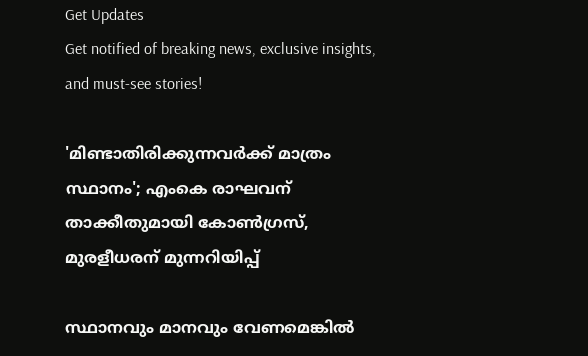Get Updates
Get notified of breaking news, exclusive insights, and must-see stories!

'മിണ്ടാതിരിക്കുന്നവർക്ക് മാത്രം സ്ഥാനം'; എംകെ രാഘവന് താക്കീതുമായി കോൺഗ്രസ്, മുരളീധരന് മുന്നറിയിപ്പ്

സ്ഥാനവും മാനവും വേണമെങ്കില്‍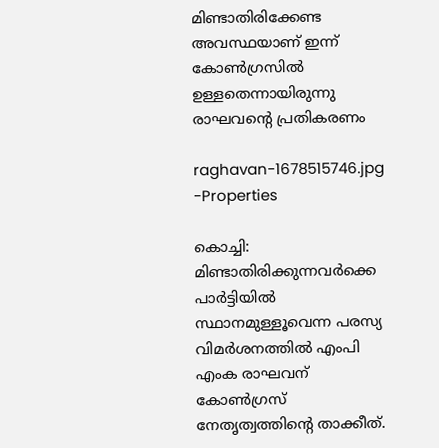മിണ്ടാതിരിക്കേണ്ട അവസ്ഥയാണ് ഇന്ന് കോണ്‍ഗ്രസിൽ ഉള്ളതെന്നായിരുന്നു രാഘവന്റെ പ്രതികരണം

raghavan-1678515746.jpg -Properties

കൊച്ചി: മിണ്ടാതിരിക്കുന്നവർക്കെ പാർട്ടിയിൽ സ്ഥാനമുള്ളൂവെന്ന പരസ്യ വിമർശനത്തിൽ എംപി എംക രാഘവന് കോൺഗ്രസ് നേതൃത്വത്തിന്റെ താക്കീത്.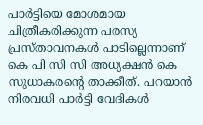പാർട്ടിയെ മോശമായ ചിത്രീകരിക്കുന്ന പരസ്യ പ്രസ്താവനകൾ പാടില്ലെന്നാണ് കെ പി സി സി അധ്യക്ഷൻ കെ സുധാകരന്റെ താക്കീത്. പറയാൻ നിരവധി പാർട്ടി വേദികൾ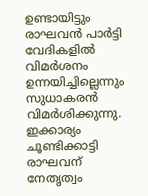ഉണ്ടായിട്ടും രാഘവൻ പാർട്ടി വേദികളിൽ വിമർശനം ഉന്നയിച്ചില്ലെന്നും സുധാകരൻ വിമർശിക്കുന്നു. ഇക്കാര്യം ചൂണ്ടിക്കാട്ടി രാഘവന് നേതൃത്വം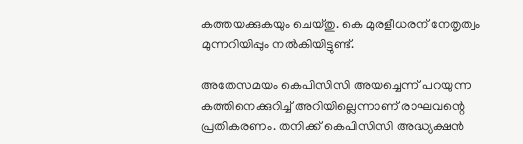കത്തയക്കുകയും ചെയ്തു. കെ മുരളീധരന് നേതൃത്വം മുന്നറിയിപ്പും നൽകിയിട്ടുണ്ട്.

അതേസമയം കെപിസിസി അയച്ചെന്ന് പറയുന്ന കത്തിനെക്കുറിച്ച് അറിയില്ലെന്നാണ് രാഘവന്റെ പ്രതികരണം. തനിക്ക് കെപിസിസി അദ്ധ്യക്ഷന്‍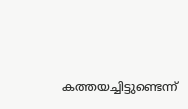കത്തയച്ചിട്ടുണ്ടെന്ന്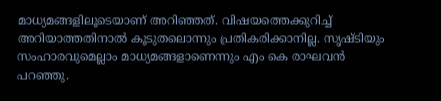മാധ്യമങ്ങളിലൂടെയാണ് അറിഞ്ഞത്. വിഷയത്തെക്കുറിച്ച് അറിയാത്തതിനാല്‍ കൂടുതലൊന്നും പ്രതികരിക്കാനില്ല. സൃഷ്ടിയും സംഹാരവുമെല്ലാം മാധ്യമങ്ങളാണെന്നും എം കെ രാഘവന്‍ പറഞ്ഞു.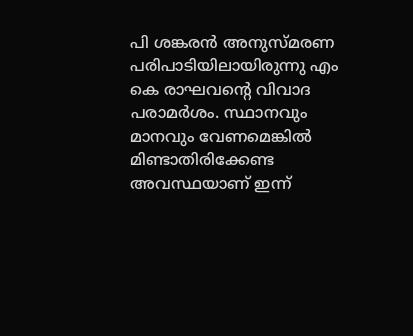പി ശങ്കരന്‍ അനുസ്മരണ പരിപാടിയിലായിരുന്നു എം കെ രാഘവന്റെ വിവാദ പരാമര്‍ശം. സ്ഥാനവും മാനവും വേണമെങ്കില്‍ മിണ്ടാതിരിക്കേണ്ട അവസ്ഥയാണ് ഇന്ന്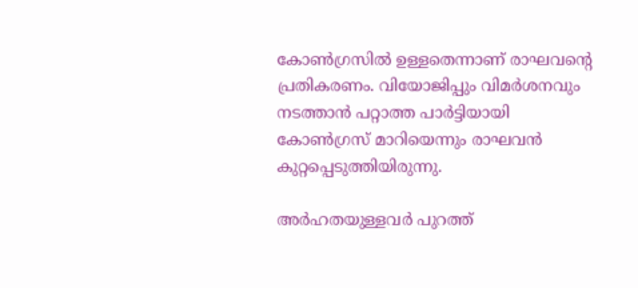കോണ്‍ഗ്രസിൽ ഉള്ളതെന്നാണ് രാഘവന്റെ പ്രതികരണം. വിയോജിപ്പും വിമര്‍ശനവും നടത്താന്‍ പറ്റാത്ത പാര്‍ട്ടിയായി കോണ്‍ഗ്രസ് മാറിയെന്നും രാഘവൻ കുറ്റപ്പെടുത്തിയിരുന്നു.

അര്‍ഹതയുള്ളവര്‍ പുറത്ത്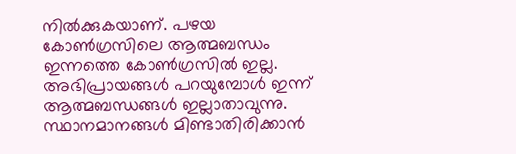നില്‍ക്കുകയാണ്. പഴയ കോണ്‍ഗ്രസിലെ ആത്മബന്ധം ഇന്നത്തെ കോണ്‍ഗ്രസില്‍ ഇല്ല. അഭിപ്രായങ്ങള്‍ പറയുമ്പോള്‍ ഇന്ന് ആത്മബന്ധങ്ങള്‍ ഇല്ലാതാവുന്നു. സ്ഥാനമാനങ്ങള്‍ മിണ്ടാതിരിക്കാന്‍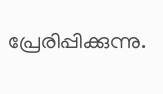പ്രേരിപ്പിക്കുന്നു.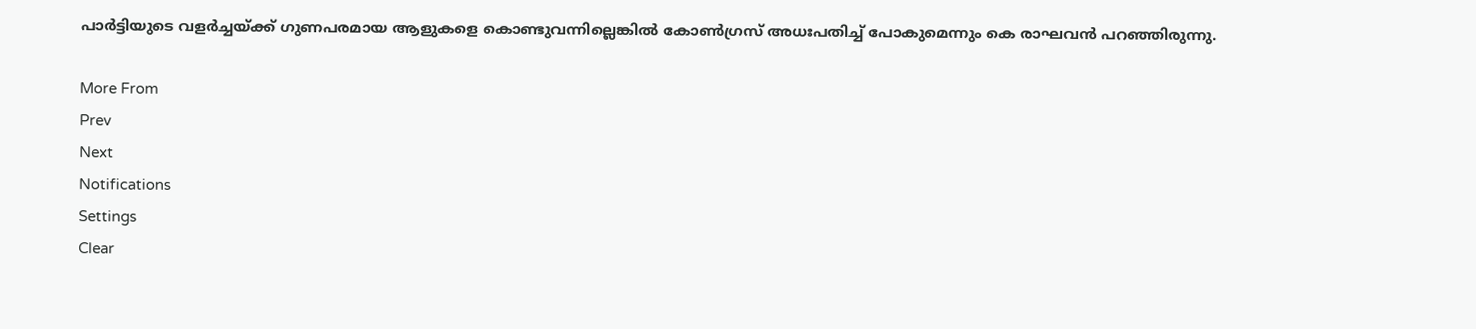പാർട്ടിയുടെ വളർച്ചയ്ക്ക് ഗുണപരമായ ആളുകളെ കൊണ്ടുവന്നില്ലെങ്കിൽ കോൺഗ്രസ് അധഃപതിച്ച് പോകുമെന്നും കെ രാഘവൻ പറഞ്ഞിരുന്നു.

More From
Prev
Next
Notifications
Settings
Clear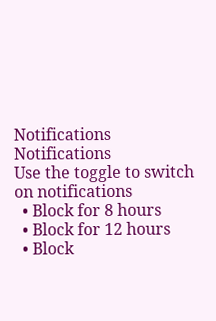Notifications
Notifications
Use the toggle to switch on notifications
  • Block for 8 hours
  • Block for 12 hours
  • Block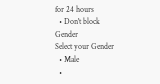for 24 hours
  • Don't block
Gender
Select your Gender
  • Male
  •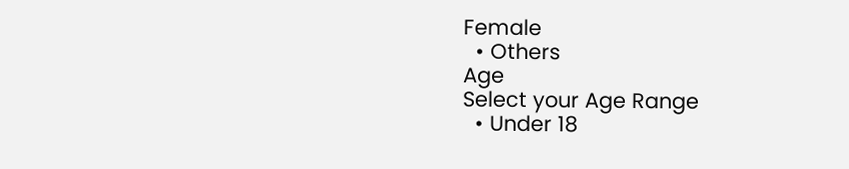Female
  • Others
Age
Select your Age Range
  • Under 18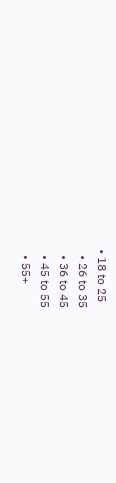• 18 to 25
  • 26 to 35
  • 36 to 45
  • 45 to 55
  • 55+